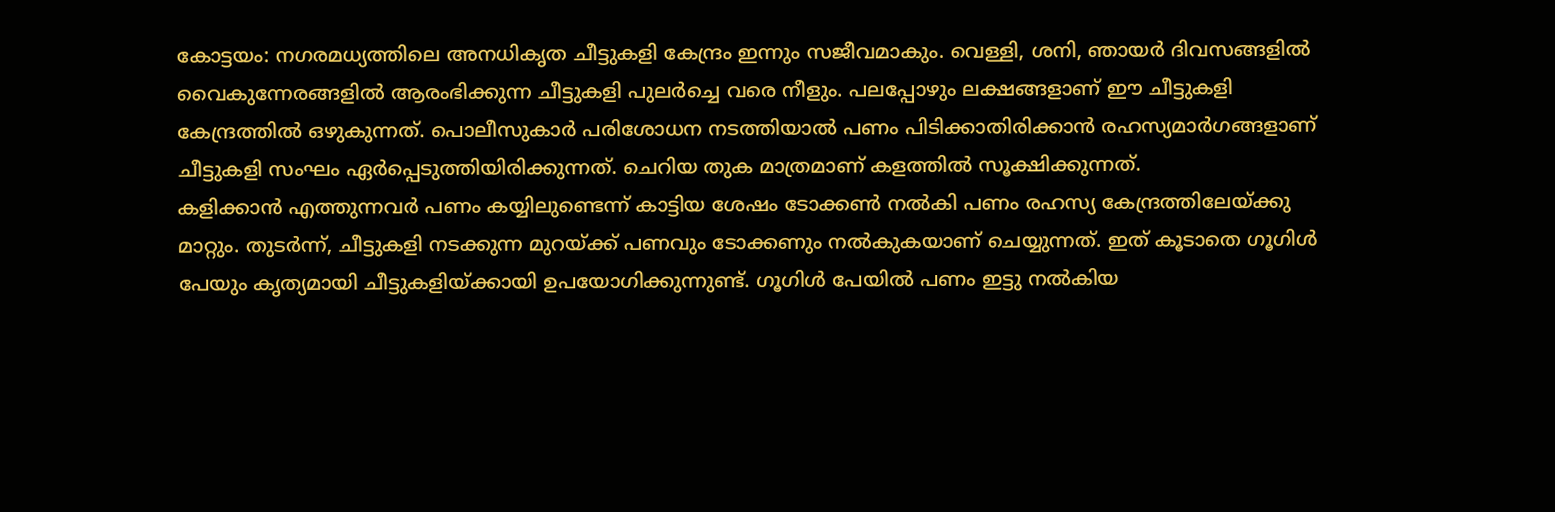കോട്ടയം: നഗരമധ്യത്തിലെ അനധികൃത ചീട്ടുകളി കേന്ദ്രം ഇന്നും സജീവമാകും. വെള്ളി, ശനി, ഞായർ ദിവസങ്ങളിൽ വൈകുന്നേരങ്ങളിൽ ആരംഭിക്കുന്ന ചീട്ടുകളി പുലർച്ചെ വരെ നീളും. പലപ്പോഴും ലക്ഷങ്ങളാണ് ഈ ചീട്ടുകളി കേന്ദ്രത്തിൽ ഒഴുകുന്നത്. പൊലീസുകാർ പരിശോധന നടത്തിയാൽ പണം പിടിക്കാതിരിക്കാൻ രഹസ്യമാർഗങ്ങളാണ് ചീട്ടുകളി സംഘം ഏർപ്പെടുത്തിയിരിക്കുന്നത്. ചെറിയ തുക മാത്രമാണ് കളത്തിൽ സൂക്ഷിക്കുന്നത്.
കളിക്കാൻ എത്തുന്നവർ പണം കയ്യിലുണ്ടെന്ന് കാട്ടിയ ശേഷം ടോക്കൺ നൽകി പണം രഹസ്യ കേന്ദ്രത്തിലേയ്ക്കു മാറ്റും. തുടർന്ന്, ചീട്ടുകളി നടക്കുന്ന മുറയ്ക്ക് പണവും ടോക്കണും നൽകുകയാണ് ചെയ്യുന്നത്. ഇത് കൂടാതെ ഗൂഗിൾ പേയും കൃത്യമായി ചീട്ടുകളിയ്ക്കായി ഉപയോഗിക്കുന്നുണ്ട്. ഗൂഗിൾ പേയിൽ പണം ഇട്ടു നൽകിയ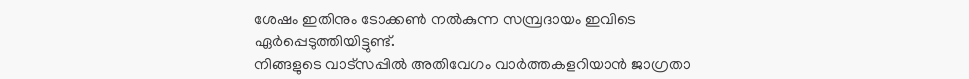ശേഷം ഇതിനും ടോക്കൺ നൽകുന്ന സമ്പ്രദായം ഇവിടെ ഏർപ്പെടുത്തിയിട്ടുണ്ട്.
നിങ്ങളുടെ വാട്സപ്പിൽ അതിവേഗം വാർത്തകളറിയാൻ ജാഗ്രതാ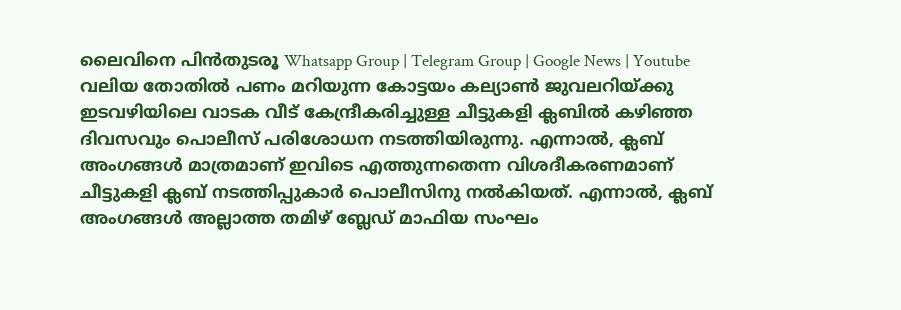ലൈവിനെ പിൻതുടരൂ Whatsapp Group | Telegram Group | Google News | Youtube
വലിയ തോതിൽ പണം മറിയുന്ന കോട്ടയം കല്യാൺ ജുവലറിയ്ക്കു ഇടവഴിയിലെ വാടക വീട് കേന്ദ്രീകരിച്ചുള്ള ചീട്ടുകളി ക്ലബിൽ കഴിഞ്ഞ ദിവസവും പൊലീസ് പരിശോധന നടത്തിയിരുന്നു. എന്നാൽ, ക്ലബ് അംഗങ്ങൾ മാത്രമാണ് ഇവിടെ എത്തുന്നതെന്ന വിശദീകരണമാണ് ചീട്ടുകളി ക്ലബ് നടത്തിപ്പുകാർ പൊലീസിനു നൽകിയത്. എന്നാൽ, ക്ലബ് അംഗങ്ങൾ അല്ലാത്ത തമിഴ് ബ്ലേഡ് മാഫിയ സംഘം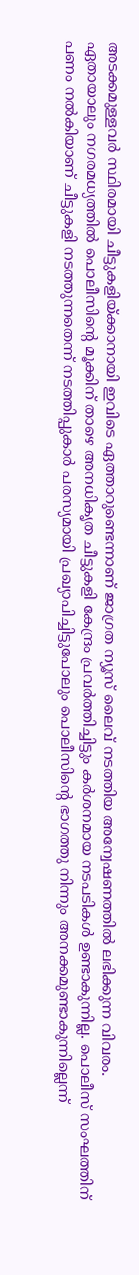അടക്കമുള്ളവർ സ്ഥിരമായി ചീട്ടുകളിയ്ക്കാനായി ഇവിടെ ഏത്താറുണ്ടെന്നാണ് ജാഗ്രത ന്യൂസ് ലൈവ് നടത്തിയ അന്വേഷണത്തിൽ ലഭിക്കുന്ന വിവരം.
ഏതായാലും നഗരമധ്യത്തിൽ പൊലീസിന്റെ മൂക്കിന് താഴെ അനധികൃത ചീട്ടുകളി കേന്ദ്രം പ്രവർത്തിച്ചിട്ടും കർശനമായ നടപടികൾ ഉണ്ടാകുന്നില്ല. പൊലീസ് സംഘത്തിന് പണം നൽകിയാണ് ചീട്ടുകളി നടത്തുന്നതെന്ന് നടത്തിപ്പുകാർ പരസ്യമായി പ്രഖ്യാപിച്ചിട്ടുപോലും പൊലീസിന്റെ ഭാഗത്തു നിന്നും അനക്കമുണ്ടാകുന്നില്ലെന്ന്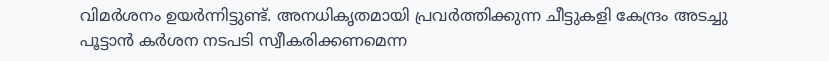വിമർശനം ഉയർന്നിട്ടുണ്ട്. അനധികൃതമായി പ്രവർത്തിക്കുന്ന ചീട്ടുകളി കേന്ദ്രം അടച്ചു പൂട്ടാൻ കർശന നടപടി സ്വീകരിക്കണമെന്ന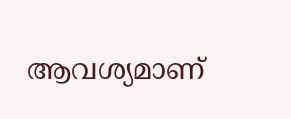ആവശ്യമാണ്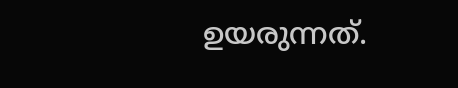ഉയരുന്നത്.